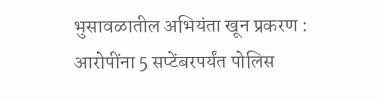भुसावळातील अभियंता खून प्रकरण : आरोपींना 5 सप्टेंबरपर्यंत पोलिस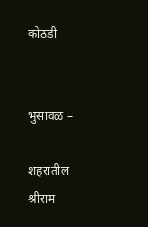कोठडी


भुसावळ –

शहरातील श्रीराम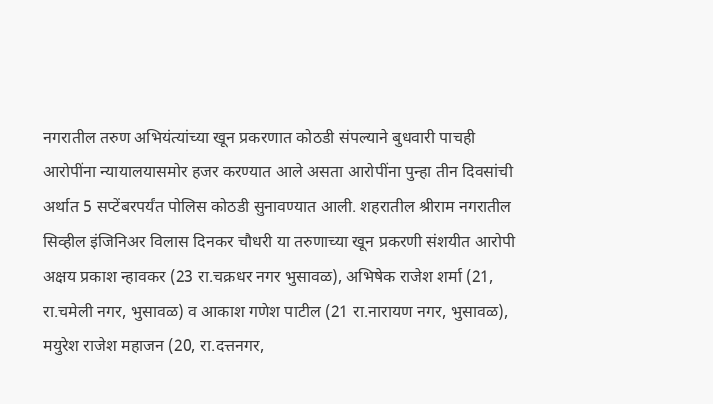नगरातील तरुण अभियंत्यांच्या खून प्रकरणात कोठडी संपल्याने बुधवारी पाचही आरोपींना न्यायालयासमोर हजर करण्यात आले असता आरोपींना पुन्हा तीन दिवसांची अर्थात 5 सप्टेंबरपर्यंत पोलिस कोठडी सुनावण्यात आली. शहरातील श्रीराम नगरातील सिव्हील इंजिनिअर विलास दिनकर चौधरी या तरुणाच्या खून प्रकरणी संशयीत आरोपी अक्षय प्रकाश न्हावकर (23 रा.चक्रधर नगर भुसावळ), अभिषेक राजेश शर्मा (21, रा.चमेली नगर, भुसावळ) व आकाश गणेश पाटील (21 रा.नारायण नगर, भुसावळ), मयुरेश राजेश महाजन (20, रा.दत्तनगर,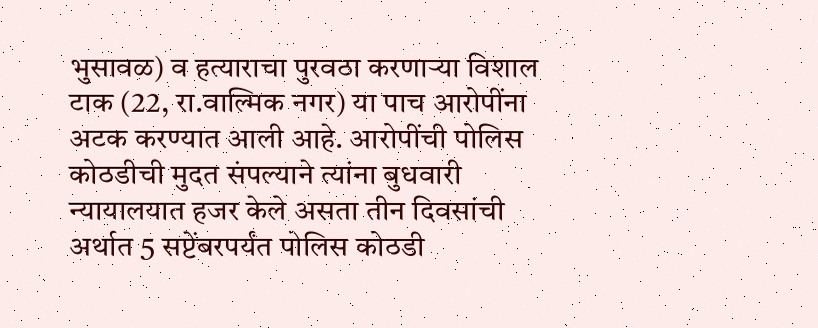भुसावळ) व हत्याराचा पुरवठा करणार्‍या विशाल टाक (22, रा.वाल्मिक नगर) या पाच आरोपींना अटक करण्यात आली आहे. आरोपींची पोलिस कोठडीची मुदत संपल्याने त्यांना बुधवारी न्यायालयात हजर केले असता तीन दिवसांची अर्थात 5 सप्टेंबरपर्यंत पोलिस कोठडी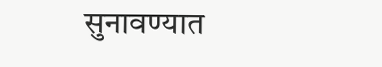सुनावण्यात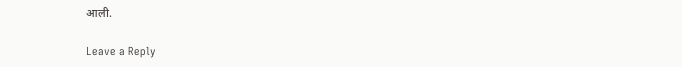आली.

Leave a Reply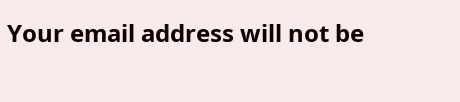Your email address will not be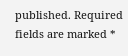published. Required fields are marked *